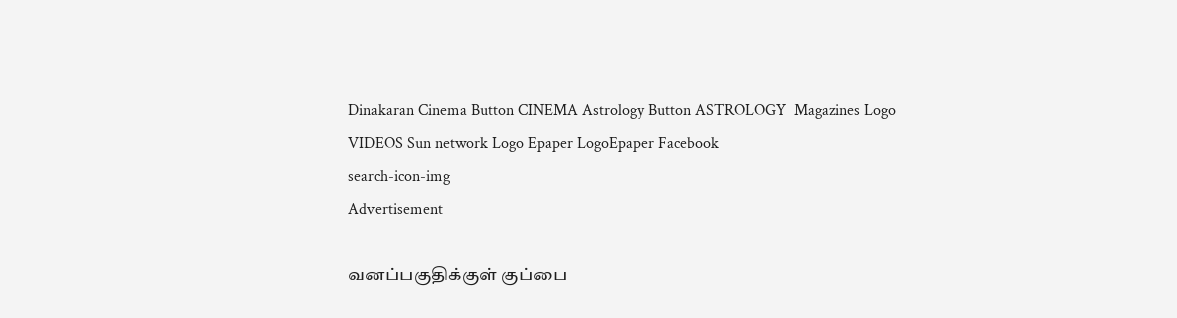Dinakaran Cinema Button CINEMA Astrology Button ASTROLOGY  Magazines Logo VIDEOS Sun network Logo Epaper LogoEpaper Facebook
search-icon-img
Advertisement

வனப்பகுதிக்குள் குப்பை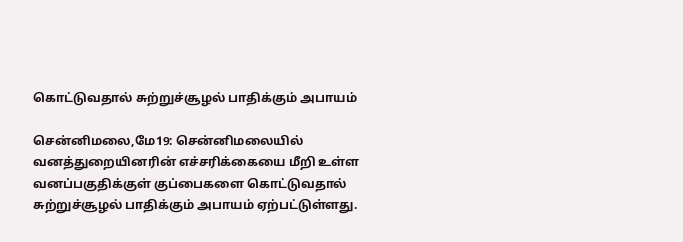கொட்டுவதால் சுற்றுச்சூழல் பாதிக்கும் அபாயம்

சென்னிமலை,மே19: சென்னிமலையில் வனத்துறையினரின் எச்சரிக்கையை மீறி உள்ள வனப்பகுதிக்குள் குப்பைகளை கொட்டுவதால் சுற்றுச்சூழல் பாதிக்கும் அபாயம் ஏற்பட்டுள்ளது.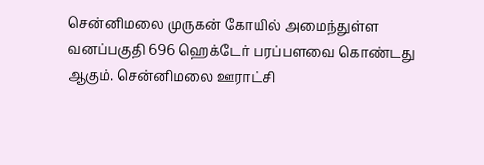சென்னிமலை முருகன் கோயில் அமைந்துள்ள வனப்பகுதி 696 ஹெக்டேர் பரப்பளவை கொண்டது ஆகும். சென்னிமலை ஊராட்சி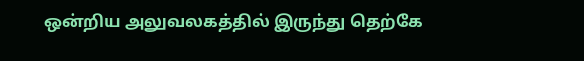ஒன்றிய அலுவலகத்தில் இருந்து தெற்கே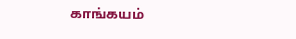காங்கயம்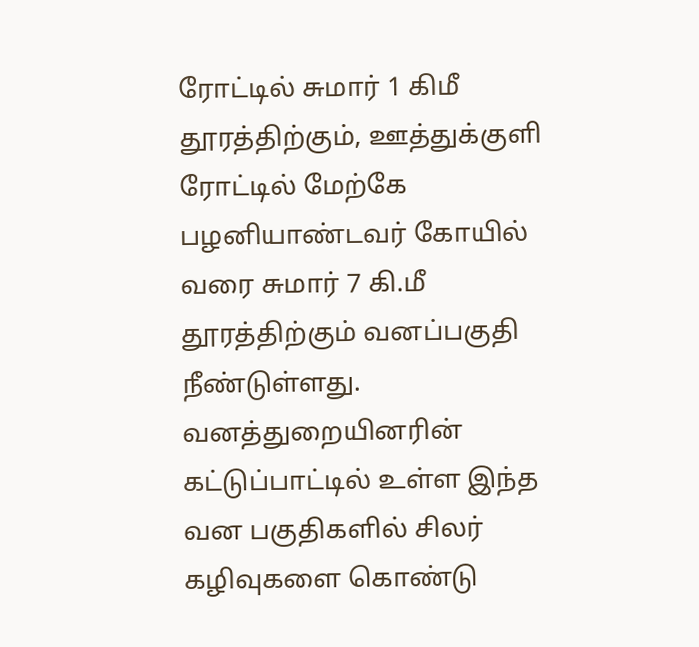ரோட்டில் சுமார் 1 கிமீ தூரத்திற்கும், ஊத்துக்குளி ரோட்டில் மேற்கே பழனியாண்டவர் கோயில் வரை சுமார் 7 கி.மீ தூரத்திற்கும் வனப்பகுதி நீண்டுள்ளது.  வனத்துறையினரின் கட்டுப்பாட்டில் உள்ள இந்த வன பகுதிகளில் சிலர் கழிவுகளை கொண்டு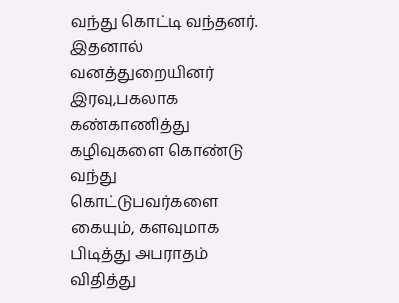வந்து கொட்டி வந்தனர். இதனால் வனத்துறையினர் இரவு,பகலாக கண்காணித்து கழிவுகளை கொண்டு வந்து கொட்டுபவர்களை கையும், களவுமாக பிடித்து அபராதம் விதித்து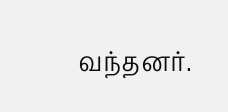வந்தனர்.